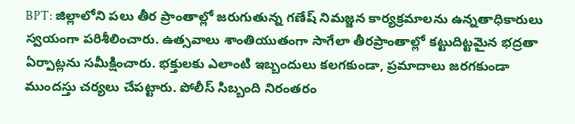BPT: జిల్లాలోని పలు తీర ప్రాంతాల్లో జరుగుతున్న గణేష్ నిమజ్జన కార్యక్రమాలను ఉన్నతాధికారులు స్వయంగా పరిశీలించారు. ఉత్సవాలు శాంతియుతంగా సాగేలా తీరప్రాంతాల్లో కట్టుదిట్టమైన భద్రతా ఏర్పాట్లను సమీక్షించారు. భక్తులకు ఎలాంటి ఇబ్బందులు కలగకుండా, ప్రమాదాలు జరగకుండా ముందస్తు చర్యలు చేపట్టారు. పోలీస్ సిబ్బంది నిరంతరం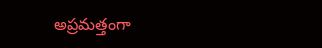అప్రమత్తంగా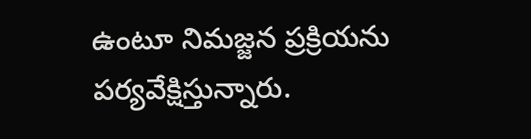ఉంటూ నిమజ్జన ప్రక్రియను పర్యవేక్షిస్తున్నారు.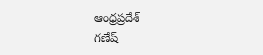ఆంధ్రప్రదేశ్
గణేష్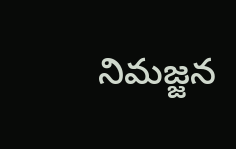నిమజ్జన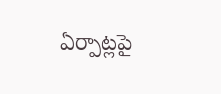ఏర్పాట్లపై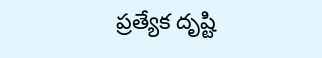ప్రత్యేక దృష్టి